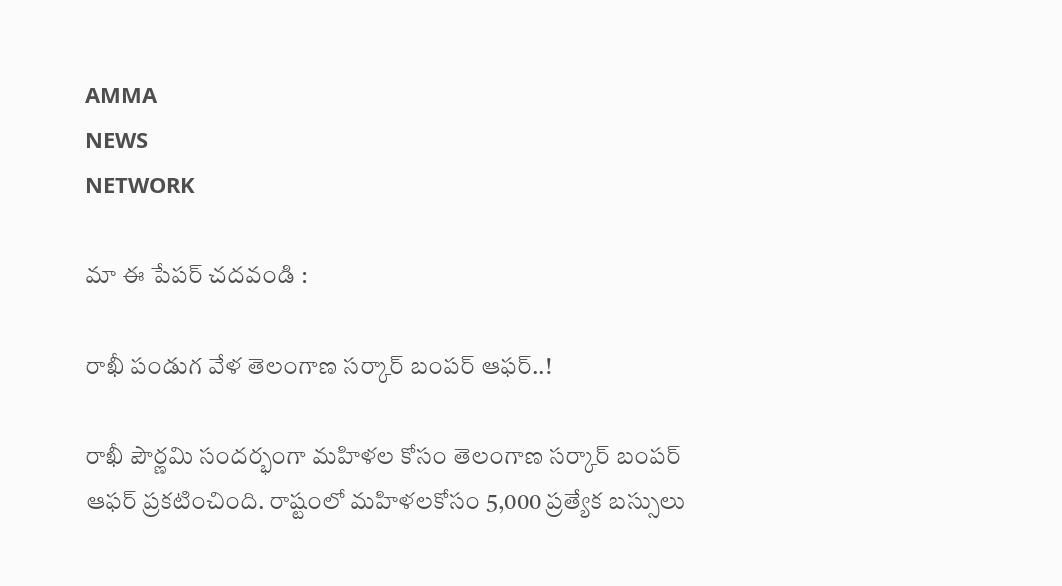AMMA
NEWS
NETWORK

మా ఈ పేపర్ చదవండి :

రాఖీ పండుగ వేళ తెలంగాణ సర్కార్ బంపర్ ఆఫర్..!

రాఖీ పౌర్ణమి సందర్భంగా మహిళల కోసం తెలంగాణ సర్కార్ బంపర్ ఆఫర్ ప్రకటించింది. రాష్టంలో మహిళలకోసం 5,000 ప్రత్యేక బస్సులు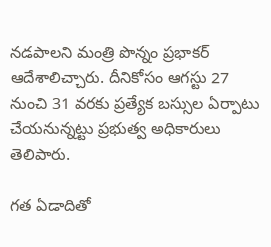నడపాలని మంత్రి పొన్నం ప్రభాకర్ ఆదేశాలిచ్చారు. దీనికోసం ఆగస్టు 27 నుంచి 31 వరకు ప్రత్యేక బస్సుల ఏర్పాటు చేయనున్నట్టు ప్రభుత్వ అధికారులు తెలిపారు.

గత ఏడాదితో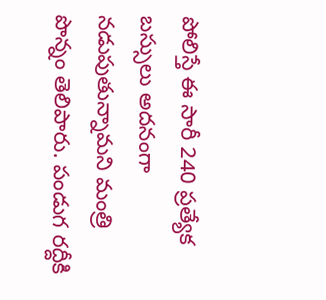పోలిస్తే ఈ సారీ 240 ప్రత్యేక బస్సులు అదనంగా నడుపుతున్నామని మంత్రి పొన్నం తెలిపారు. పండుగ రద్దీకి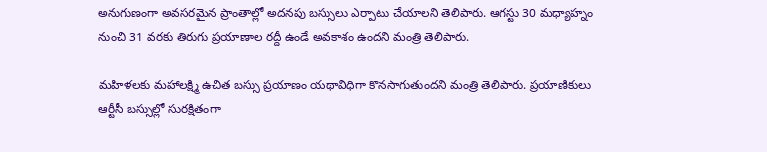అనుగుణంగా అవసరమైన ప్రాంతాల్లో అదనపు బస్సులు ఎర్పాటు చేయాలని తెలిపారు. ఆగస్టు 30 మధ్యాహ్నం నుంచి 31 వరకు తిరుగు ప్రయాణాల రద్దీ ఉండే అవకాశం ఉందని మంత్రి తెలిపారు.

మహిళలకు మహాలక్ష్మి ఉచిత బస్సు ప్రయాణం యథావిధిగా కొనసాగుతుందని మంత్రి తెలిపారు. ప్రయాణికులు ఆర్టీసీ బస్సుల్లో సురక్షితంగా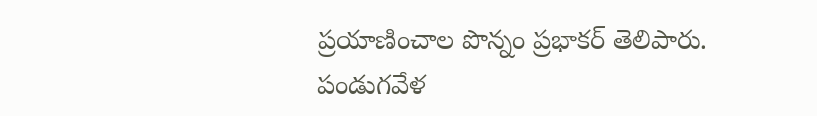ప్రయాణించాల పొన్నం ప్రభాకర్ తెలిపారు. పండుగవేళ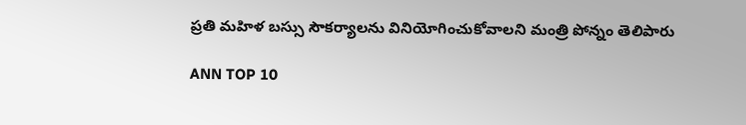ప్రతి మహిళ బస్సు సౌకర్యాలను వినియోగించుకోవాలని మంత్రి పోన్నం తెలిపారు

ANN TOP 10